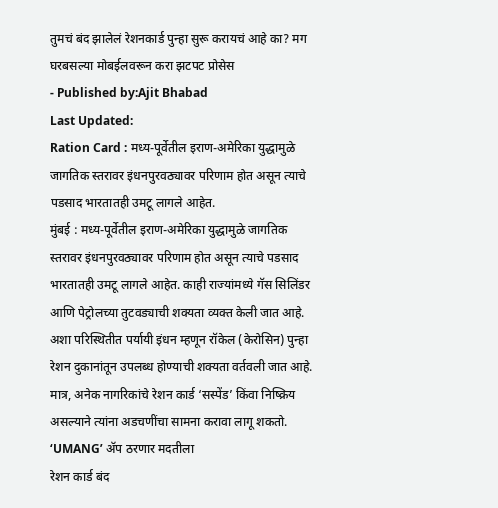तुमचं बंद झालेलं रेशनकार्ड पुन्हा सुरू करायचं आहे का? मग घरबसल्या मोबईलवरून करा झटपट प्रोसेस
- Published by:Ajit Bhabad
Last Updated:
Ration Card : मध्य-पूर्वेतील इराण-अमेरिका युद्धामुळे जागतिक स्तरावर इंधनपुरवठ्यावर परिणाम होत असून त्याचे पडसाद भारतातही उमटू लागले आहेत.
मुंबई : मध्य-पूर्वेतील इराण-अमेरिका युद्धामुळे जागतिक स्तरावर इंधनपुरवठ्यावर परिणाम होत असून त्याचे पडसाद भारतातही उमटू लागले आहेत. काही राज्यांमध्ये गॅस सिलिंडर आणि पेट्रोलच्या तुटवड्याची शक्यता व्यक्त केली जात आहे. अशा परिस्थितीत पर्यायी इंधन म्हणून रॉकेल (केरोसिन) पुन्हा रेशन दुकानांतून उपलब्ध होण्याची शक्यता वर्तवली जात आहे. मात्र, अनेक नागरिकांचे रेशन कार्ड ‘सस्पेंड’ किंवा निष्क्रिय असल्याने त्यांना अडचणींचा सामना करावा लागू शकतो.
‘UMANG’ ॲप ठरणार मदतीला
रेशन कार्ड बंद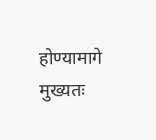होण्यामागे मुख्यतः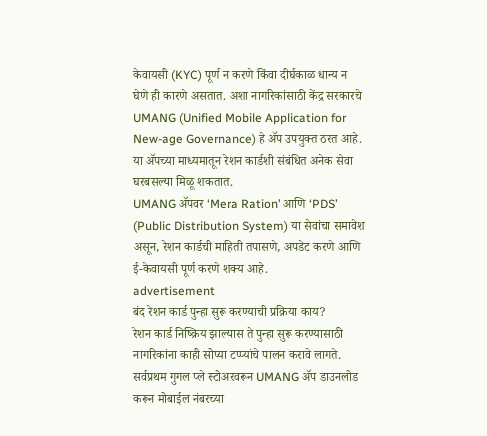केवायसी (KYC) पूर्ण न करणे किंवा दीर्घकाळ धान्य न घेणे ही कारणे असतात. अशा नागरिकांसाठी केंद्र सरकारचे UMANG (Unified Mobile Application for New-age Governance) हे ॲप उपयुक्त ठरत आहे. या ॲपच्या माध्यमातून रेशन कार्डशी संबंधित अनेक सेवा घरबसल्या मिळू शकतात.
UMANG ॲपवर ‘Mera Ration’ आणि ‘PDS’ (Public Distribution System) या सेवांचा समावेश असून, रेशन कार्डची माहिती तपासणे, अपडेट करणे आणि ई-केवायसी पूर्ण करणे शक्य आहे.
advertisement
बंद रेशन कार्ड पुन्हा सुरू करण्याची प्रक्रिया काय?
रेशन कार्ड निष्क्रिय झाल्यास ते पुन्हा सुरू करण्यासाठी नागरिकांना काही सोप्या टप्प्यांचे पालन करावे लागते. सर्वप्रथम गुगल प्ले स्टोअरवरून UMANG ॲप डाउनलोड करून मोबाईल नंबरच्या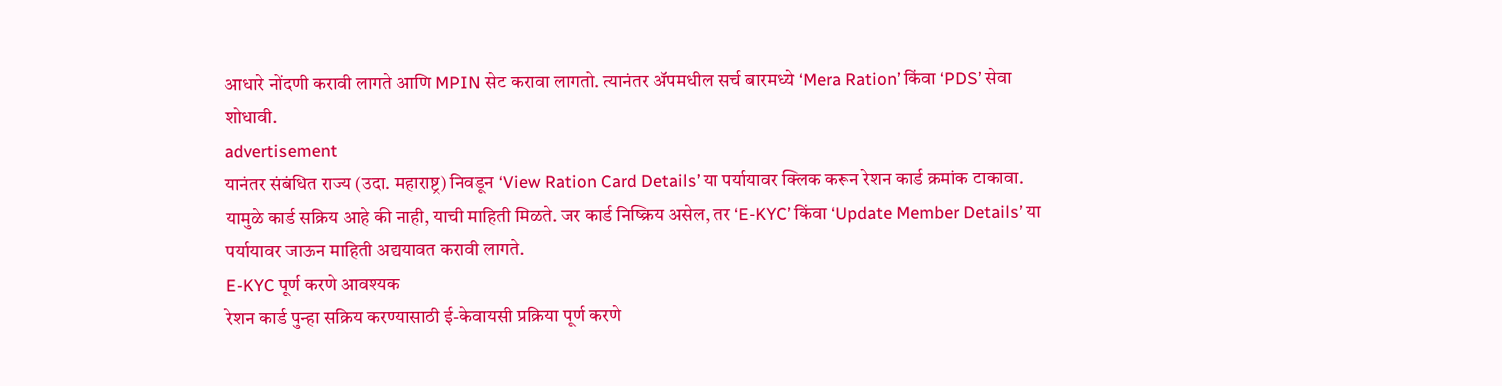आधारे नोंदणी करावी लागते आणि MPIN सेट करावा लागतो. त्यानंतर ॲपमधील सर्च बारमध्ये ‘Mera Ration’ किंवा ‘PDS’ सेवा शोधावी.
advertisement
यानंतर संबंधित राज्य (उदा. महाराष्ट्र) निवडून ‘View Ration Card Details’ या पर्यायावर क्लिक करून रेशन कार्ड क्रमांक टाकावा. यामुळे कार्ड सक्रिय आहे की नाही, याची माहिती मिळते. जर कार्ड निष्क्रिय असेल, तर ‘E-KYC’ किंवा ‘Update Member Details’ या पर्यायावर जाऊन माहिती अद्ययावत करावी लागते.
E-KYC पूर्ण करणे आवश्यक
रेशन कार्ड पुन्हा सक्रिय करण्यासाठी ई-केवायसी प्रक्रिया पूर्ण करणे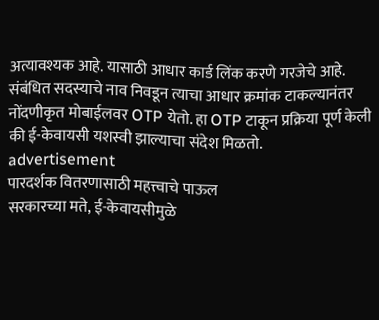अत्यावश्यक आहे. यासाठी आधार कार्ड लिंक करणे गरजेचे आहे. संबंधित सदस्याचे नाव निवडून त्याचा आधार क्रमांक टाकल्यानंतर नोंदणीकृत मोबाईलवर OTP येतो. हा OTP टाकून प्रक्रिया पूर्ण केली की ई-केवायसी यशस्वी झाल्याचा संदेश मिळतो.
advertisement
पारदर्शक वितरणासाठी महत्त्वाचे पाऊल
सरकारच्या मते, ई-केवायसीमुळे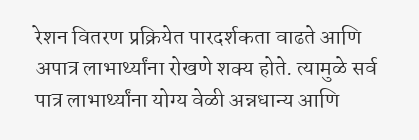रेशन वितरण प्रक्रियेत पारदर्शकता वाढते आणि अपात्र लाभार्थ्यांना रोखणे शक्य होते. त्यामुळे सर्व पात्र लाभार्थ्यांना योग्य वेळी अन्नधान्य आणि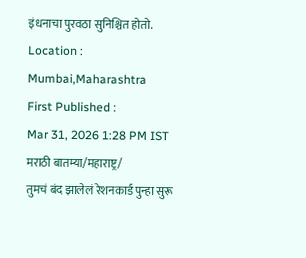इंधनाचा पुरवठा सुनिश्चित होतो.
Location :
Mumbai,Maharashtra
First Published :
Mar 31, 2026 1:28 PM IST
मराठी बातम्या/महाराष्ट्र/
तुमचं बंद झालेलं रेशनकार्ड पुन्हा सुरू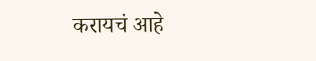करायचं आहे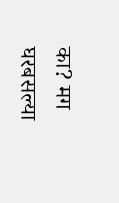का? मग घरबसल्या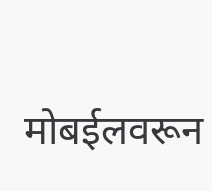मोबईलवरून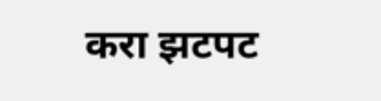करा झटपट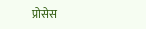प्रोसेस